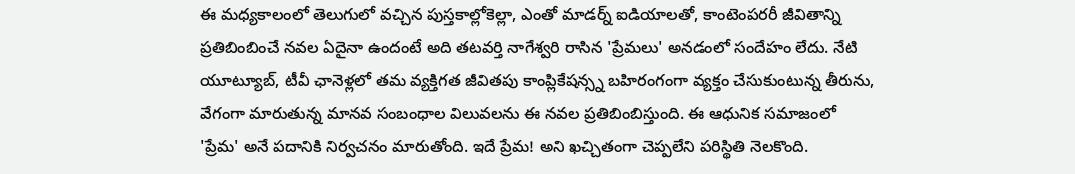ఈ మధ్యకాలంలో తెలుగులో వచ్చిన పుస్తకాల్లోకెల్లా, ఎంతో మాడర్న్ ఐడియాలతో, కాంటెంపరరీ జీవితాన్ని ప్రతిబింబించే నవల ఏదైనా ఉందంటే అది తటవర్తి నాగేశ్వరి రాసిన 'ప్రేమలు' అనడంలో సందేహం లేదు. నేటి యూట్యూబ్, టీవీ ఛానెళ్లలో తమ వ్యక్తిగత జీవితపు కాంప్లికేషన్స్న బహిరంగంగా వ్యక్తం చేసుకుంటున్న తీరును, వేగంగా మారుతున్న మానవ సంబంధాల విలువలను ఈ నవల ప్రతిబింబిస్తుంది. ఈ ఆధునిక సమాజంలో 'ప్రేమ' అనే పదానికి నిర్వచనం మారుతోంది. ఇదే ప్రేమ! అని ఖచ్చితంగా చెప్పలేని పరిస్థితి నెలకొంది.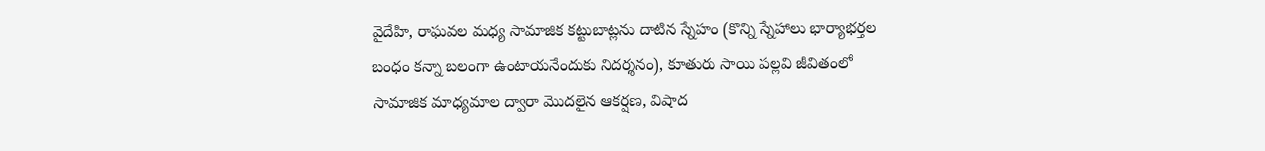వైదేహి, రాఘవల మధ్య సామాజిక కట్టుబాట్లను దాటిన స్నేహం (కొన్ని స్నేహాలు భార్యాభర్తల బంధం కన్నా బలంగా ఉంటాయనేందుకు నిదర్శనం), కూతురు సాయి పల్లవి జీవితంలో సామాజిక మాధ్యమాల ద్వారా మొదలైన ఆకర్షణ, విషాద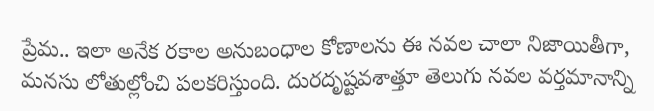ప్రేమ.. ఇలా అనేక రకాల అనుబంధాల కోణాలను ఈ నవల చాలా నిజాయితీగా, మనసు లోతుల్లోంచి పలకరిస్తుంది. దురదృష్టవశాత్తూ తెలుగు నవల వర్తమానాన్ని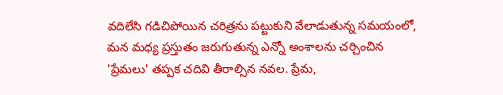వదిలేసి గడిచిపోయిన చరిత్రను పట్టుకుని వేలాడుతున్న సమయంలో, మన మధ్య ప్రస్తుతం జరుగుతున్న ఎన్నో అంశాలను చర్చించిన 'ప్రేమలు' తప్పక చదివి తీరాల్సిన నవల. ప్రేమ,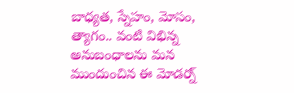బాధ్యత, స్నేహం, మోసం, త్యాగం.. వంటి విభిన్న అనుబంధాలను మన ముందుంచిన ఈ మోడర్న్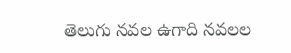తెలుగు నవల ఉగాది నవలల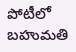పోటీలో బహుమతి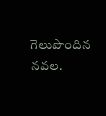గెలుపొందిన నవల.